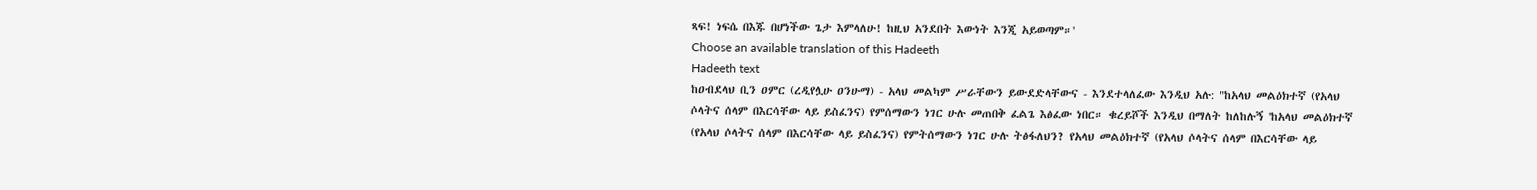ጻፍ! ነፍሴ በእጁ በሆነችው ጌታ እምላለሁ! ከዚህ አንደበት እውነት እንጂ አይወጣም።'
Choose an available translation of this Hadeeth
Hadeeth text
ከዐብደላህ ቢን ዐምር (ረዲየሏሁ ዐንሁማ) - አላህ መልካም ሥራቸውን ይውደድላቸውና - እንደተላለፈው እንዲህ አሉ: "ከአላህ መልዕክተኛ (የአላህ ሶላትና ሰላም በእርሳቸው ላይ ይስፈንና) የምሰማውን ነገር ሁሉ መጠበቅ ፈልጌ እፅፈው ነበር። ቁረይሾች እንዲህ በማለት ከለከሉኝ 'ከአላህ መልዕክተኛ (የአላህ ሶላትና ሰላም በእርሳቸው ላይ ይስፈንና) የምትሰማውን ነገር ሁሉ ትፅፋለህን? የአላህ መልዕክተኛ (የአላህ ሶላትና ሰላም በእርሳቸው ላይ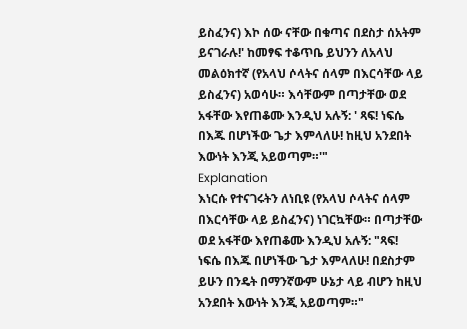ይስፈንና) እኮ ሰው ናቸው በቁጣና በደስታ ሰአትም ይናገራሉ!' ከመፃፍ ተቆጥቤ ይህንን ለአላህ መልዕክተኛ (የአላህ ሶላትና ሰላም በእርሳቸው ላይ ይስፈንና) አወሳሁ። እሳቸውም በጣታቸው ወደ አፋቸው እየጠቆሙ እንዲህ አሉኝ: ' ጻፍ! ነፍሴ በእጁ በሆነችው ጌታ እምላለሁ! ከዚህ አንደበት እውነት እንጂ አይወጣም።'"
Explanation
እነርሱ የተናገሩትን ለነቢዩ (የአላህ ሶላትና ሰላም በእርሳቸው ላይ ይስፈንና) ነገርኳቸው። በጣታቸው ወደ አፋቸው እየጠቆሙ እንዲህ አሉኝ: "ጻፍ! ነፍሴ በእጁ በሆነችው ጌታ እምላለሁ! በደስታም ይሁን በንዴት በማንኛውም ሁኔታ ላይ ብሆን ከዚህ አንደበት እውነት እንጂ አይወጣም።"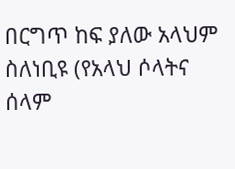በርግጥ ከፍ ያለው አላህም ስለነቢዩ (የአላህ ሶላትና ሰላም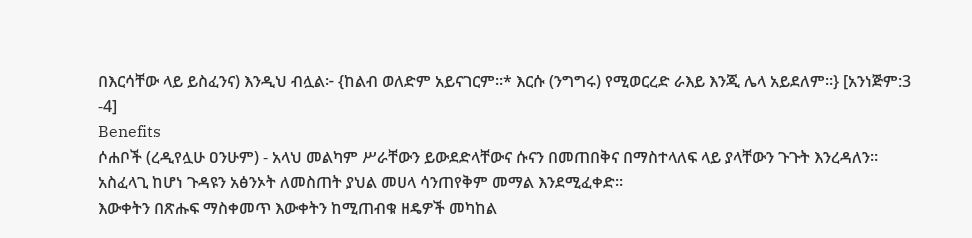በእርሳቸው ላይ ይስፈንና) እንዲህ ብሏል፦ {ከልብ ወለድም አይናገርም።* እርሱ (ንግግሩ) የሚወርረድ ራእይ እንጂ ሌላ አይደለም።} [አንነጅም:3 -4]
Benefits
ሶሐቦች (ረዲየሏሁ ዐንሁም) - አላህ መልካም ሥራቸውን ይውደድላቸውና ሱናን በመጠበቅና በማስተላለፍ ላይ ያላቸውን ጉጉት እንረዳለን።
አስፈላጊ ከሆነ ጉዳዩን አፅንኦት ለመስጠት ያህል መሀላ ሳንጠየቅም መማል እንደሚፈቀድ።
እውቀትን በጽሑፍ ማስቀመጥ እውቀትን ከሚጠብቁ ዘዴዎች መካከል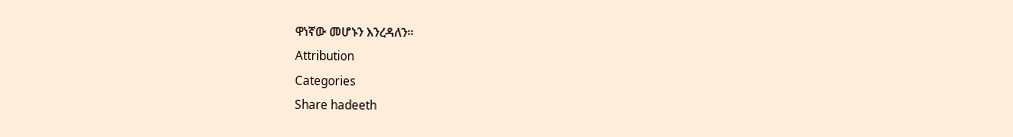ዋነኛው መሆኑን እንረዳለን።
Attribution
Categories
Share hadeeth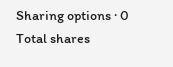Sharing options · 0 Total shares